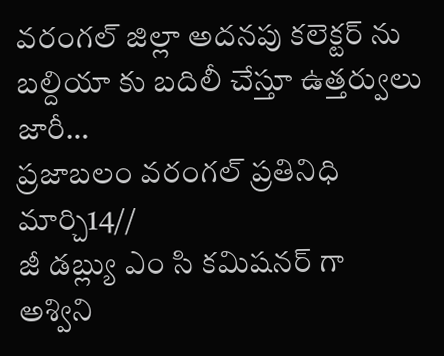వరంగల్ జిల్లా అదనపు కలెక్టర్ ను బల్దియా కు బదిలీ చేస్తూ ఉత్తర్వులు జారీ…
ప్రజాబలం వరంగల్ ప్రతినిధి మార్చి14//
జీ డబ్ల్యు ఎం సి కమిషనర్ గా అశ్విని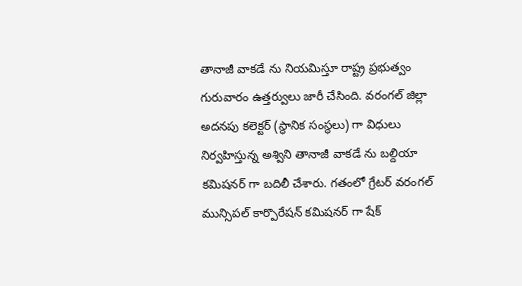తానాజీ వాకడే ను నియమిస్తూ రాష్ట్ర ప్రభుత్వం గురువారం ఉత్తర్వులు జారీ చేసింది. వరంగల్ జిల్లా అదనపు కలెక్టర్ (స్థానిక సంస్థలు) గా విధులు నిర్వహిస్తున్న అశ్విని తానాజీ వాకడే ను బల్దియా కమిషనర్ గా బదిలీ చేశారు. గతంలో గ్రేటర్ వరంగల్ మున్సిపల్ కార్పొరేషన్ కమిషనర్ గా షేక్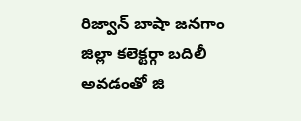రిజ్వాన్ బాషా జనగాం జిల్లా కలెక్టర్గా బదిలీ అవడంతో జి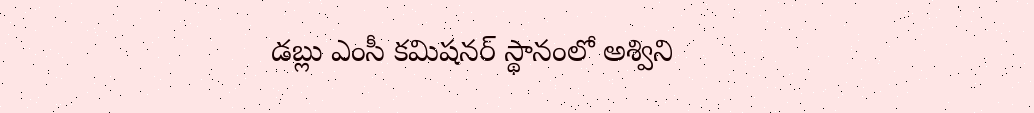డబ్లు ఎంసీ కమిషనర్ స్థానంలో అశ్విని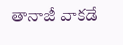తానాజీ వాకడే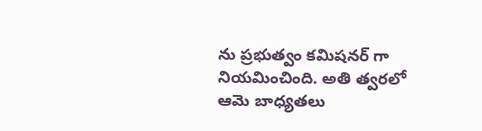ను ప్రభుత్వం కమిషనర్ గా నియమించింది. అతి త్వరలో ఆమె బాధ్యతలు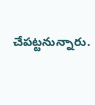చేపట్టనున్నారు.